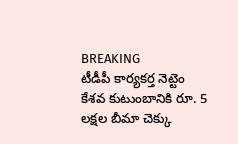BREAKING
టీడీపీ కార్యకర్త నెట్టెం కేశవ కుటుంబానికి రూ. 5 లక్షల బీమా చెక్కు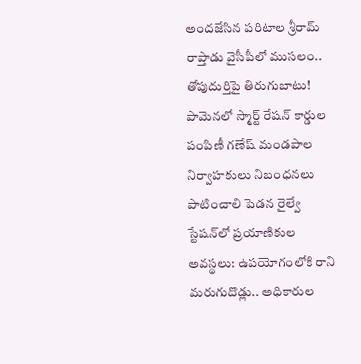అందజేసిన పరిటాల శ్రీరామ్ రాప్తాడు వైసీపీలో ముసలం.. తోపుదుర్తిపై తిరుగుబాటు! పామెనలో స్మార్ట్ రేషన్ కార్డుల పంపిణీ గణేష్ మండపాల నిర్వాహకులు నిబంధనలు పాటించాలి పెడన రైల్వే స్టేషన్‌లో ప్రయాణికుల అవస్థలు: ఉపయోగంలోకి రాని మరుగుదొడ్లు.. అధికారుల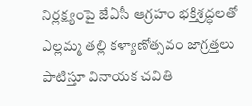నిర్లక్ష్యంపై జేఏసీ ఆగ్రహం భక్తిశ్రద్ధలతో ఎల్లమ్మ తల్లి కళ్యాణోత్సవం జాగ్రత్తలు పాటిస్తూ వినాయక చవితి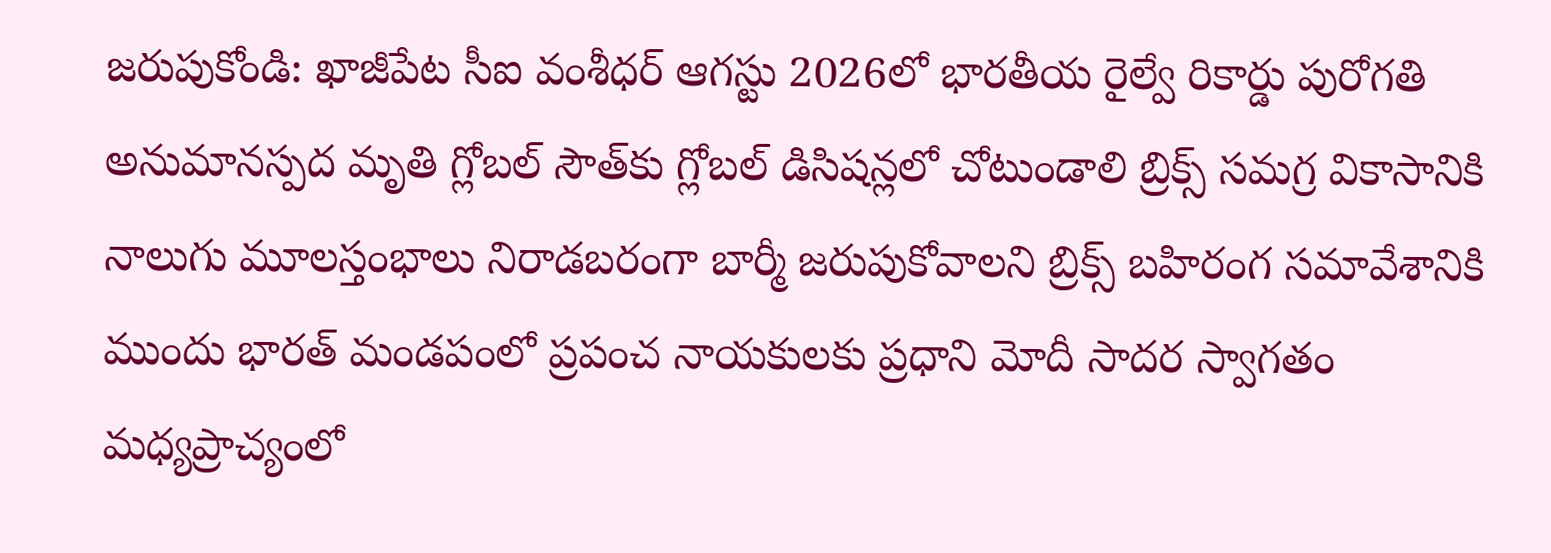జరుపుకోండి: ఖాజీపేట సీఐ వంశీధర్ ఆగస్టు 2026లో భారతీయ రైల్వే రికార్డు పురోగతి అనుమానస్పద మృతి గ్లోబల్ సౌత్‌కు గ్లోబల్ డిసిషన్లలో చోటుండాలి బ్రిక్స్ సమగ్ర వికాసానికి నాలుగు మూలస్తంభాలు నిరాడబరంగా బార్మీ జరుపుకోవాలని బ్రిక్స్ బహిరంగ సమావేశానికి ముందు భారత్ మండపంలో ప్రపంచ నాయకులకు ప్రధాని మోదీ సాదర స్వాగతం మధ్యప్రాచ్యంలో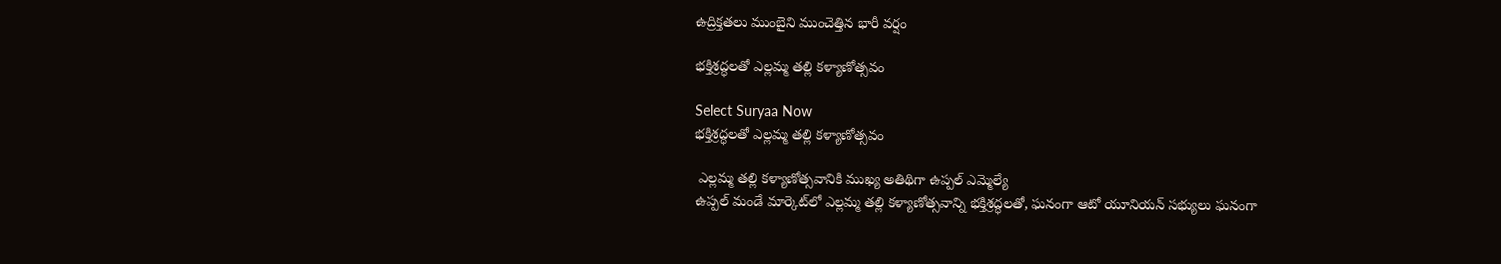ఉద్రిక్తతలు ముంబైని ముంచెత్తిన భారీ వర్షం

భక్తిశ్రద్ధలతో ఎల్లమ్మ తల్లి కళ్యాణోత్సవం

Select Suryaa Now
భక్తిశ్రద్ధలతో ఎల్లమ్మ తల్లి కళ్యాణోత్సవం

 ఎల్లమ్మ తల్లి కళ్యాణోత్సవానికి ముఖ్య అతిథిగా ఉప్పల్ ఎమ్మెల్యే
ఉప్పల్ మండే మార్కెట్‌లో ఎల్లమ్మ తల్లి కళ్యాణోత్సవాన్ని భక్తిశ్రద్ధలతో, ఘనంగా ఆటో యూనియన్ సభ్యులు ఘనంగా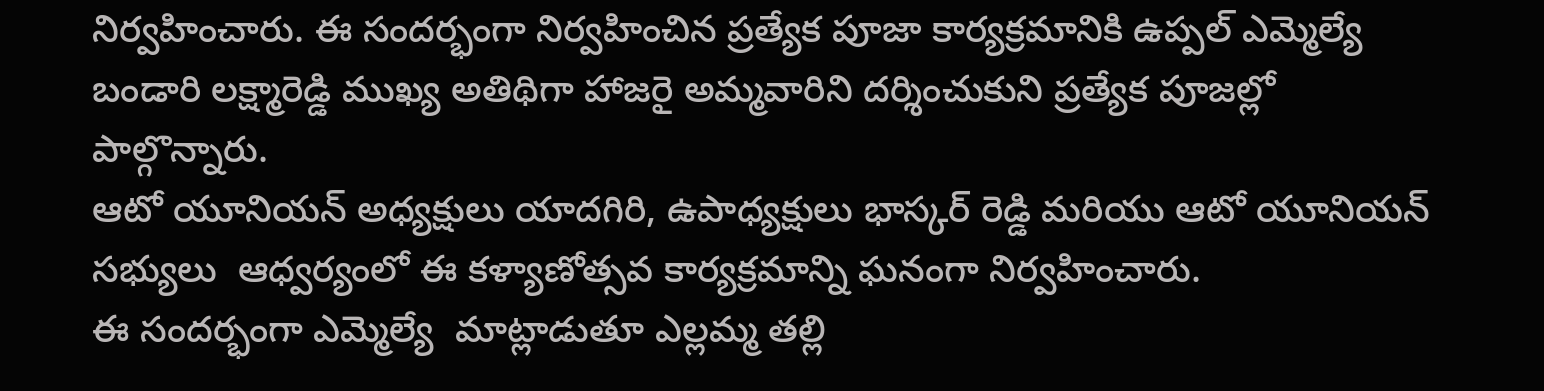నిర్వహించారు. ఈ సందర్భంగా నిర్వహించిన ప్రత్యేక పూజా కార్యక్రమానికి ఉప్పల్ ఎమ్మెల్యే బండారి లక్ష్మారెడ్డి ముఖ్య అతిథిగా హాజరై అమ్మవారిని దర్శించుకుని ప్రత్యేక పూజల్లో పాల్గొన్నారు.
ఆటో యూనియన్ అధ్యక్షులు యాదగిరి, ఉపాధ్యక్షులు భాస్కర్ రెడ్డి మరియు ఆటో యూనియన్ సభ్యులు  ఆధ్వర్యంలో ఈ కళ్యాణోత్సవ కార్యక్రమాన్ని ఘనంగా నిర్వహించారు.
ఈ సందర్భంగా ఎమ్మెల్యే  మాట్లాడుతూ ఎల్లమ్మ తల్లి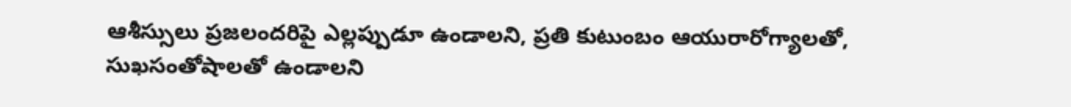ఆశీస్సులు ప్రజలందరిపై ఎల్లప్పుడూ ఉండాలని, ప్రతి కుటుంబం ఆయురారోగ్యాలతో, సుఖసంతోషాలతో ఉండాలని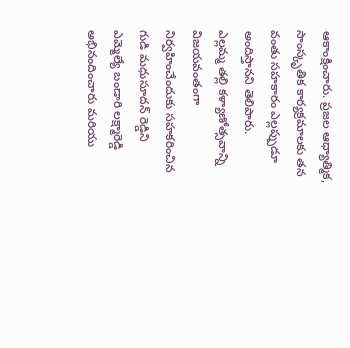ఆకాంక్షించారు. ప్రజల ఆధ్యాత్మిక, సాంస్కృతిక కార్యక్రమాలకు తన వంతు సహకారం ఎల్లప్పుడూ అందిస్తానని తెలిపారు.
ఎల్లమ్మ తల్లి కళ్యాణోత్సవాన్ని విజయవంతంగా నిర్వహించేందుకు సహకరించిన గుడి మధుసూదన్ రెడ్డిని  ఎమ్మెల్యే బండారి లక్ష్మారెడ్డి అభినందించారు మరియు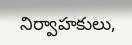నిర్వాహకులు,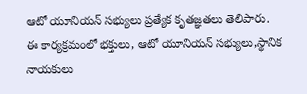ఆటో యూనియన్ సభ్యులు ప్రత్యేక కృతజ్ఞతలు తెలిపారు.
ఈ కార్యక్రమంలో భక్తులు, ఆటో యూనియన్ సభ్యులు,స్థానిక నాయకులు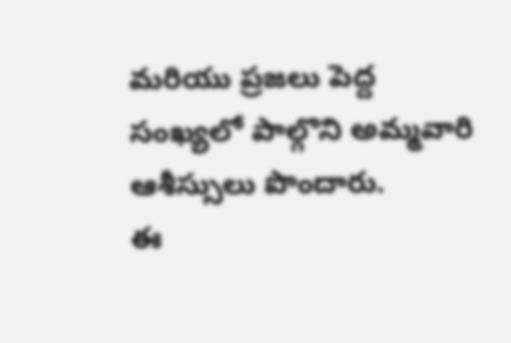మరియు ప్రజలు పెద్ద సంఖ్యలో పాల్గొని అమ్మవారి ఆశీస్సులు పొందారు.
ఈ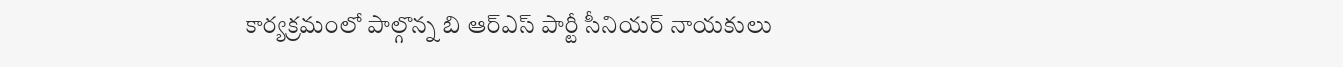కార్యక్రమంలో పాల్గొన్న బి ఆర్ఎస్ పార్టీ సీనియర్ నాయకులు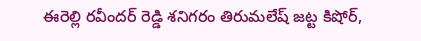ఈరెల్లి రవీందర్ రెడ్డి శనిగరం తిరుమలేష్ జట్ట కిషోర్,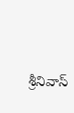శ్రీనివాస్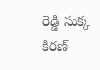రెడ్డి సుక్క కిరణ్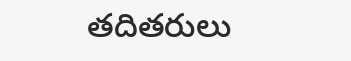తదితరులు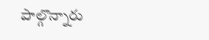పాల్గొన్నారు